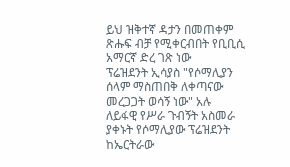ይህ ዝቅተኛ ዳታን በመጠቀም ጽሑፍ ብቻ የሚቀርብበት የቢቢሲ አማርኛ ድረ ገጽ ነው
ፕሬዝደንት ኢሳያስ "የሶማሊያን ሰላም ማስጠበቅ ለቀጣናው መረጋጋት ወሳኝ ነው" አሉ
ለይፋዊ የሥራ ጉብኝት አስመራ ያቀኑት የሶማሊያው ፕሬዝደንት ከኤርትራው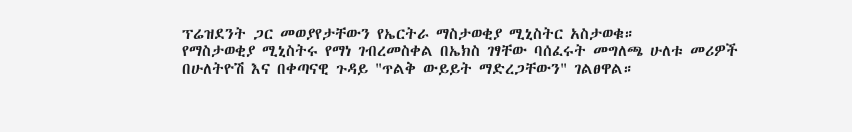ፕሬዝደንት ጋር መወያየታቸውን የኤርትራ ማስታወቂያ ሚኒስትር አስታወቁ።
የማስታወቂያ ሚኒስትሩ የማነ ገብረመስቀል በኤክስ ገፃቸው ባሰፈሩት መግለጫ ሁለቱ መሪዎች በሁለትዮሽ እና በቀጣናዊ ጉዳይ "ጥልቅ ውይይት ማድረጋቸውን" ገልፀዋል።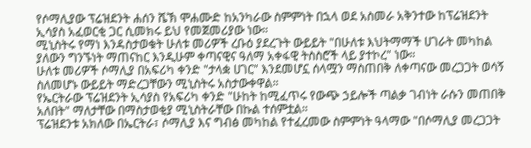የሶማሊያው ፕሬዝደንት ሐሰን ሼኽ ሞሐሙድ ከአንካራው ስምምነት በኋላ ወደ አስመራ አቅንተው ከፕሬዝደንት ኢሳያስ አፈወርቂ ጋር ሲመክሩ ይህ የመጀመሪያው ነው።
ሚኒስትሩ የማነ እንዳስታወቁት ሁለቱ መሪዎች ረቡዕ ያደረጉት ውይይት "በሁለቱ እህትማማች ሀገራት መካከል ያለውን ግንኙነት ማጠናከር እንዲሁም ቀጣናዊና ዓለማ አቀፋዊ ትስስሮች ላይ ያተኮረ" ነው።
ሁለቱ መሪዎች ሶማሊያ በአፍሪካ ቀንድ "ታላቋ ሀገር" እንደመሆኗ ሰላሟን ማስጠበቅ ለቀጣናው መረጋጋት ወሳኝ ስለመሆኑ ውይይት ማድረጋቸውን ሚኒስትሩ አስታውቀዋል።
የኤርትራው ፕሬዝደንት ኢሳያስ የአፍሪካ ቀንድ "ሁከት ከሚፈጥሩ የውጭ ኃይሎች ጣልቃ ገብነት ራሱን መጠበቅ አለበት" ማለታቸው በማስታወቂያ ሚኒስትራቸው በኩል ተሰምቷል።
ፕሬዝደንቱ አክለው በኤርትራ፣ ሶማሊያ እና ግብፅ መካከል የተፈረመው ስምምነት ዓላማው "በሶማሊያ መረጋጋት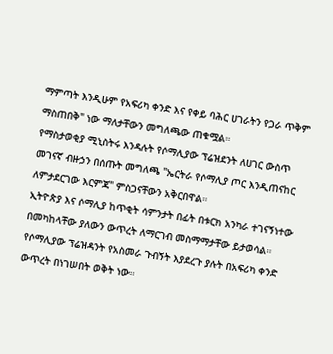ማምጣት እንዲሁም የአፍሪካ ቀንድ እና የቀይ ባሕር ሀገራትን የጋራ ጥቅም ማስጠበቅ" ነው ማለታቸውን መግለጫው ጠቁሟል።
የማስታወቂያ ሚኒስትሩ እንዳሉት የሶማሊያው ፕሬዝደንት ለሀገር ውስጥ መገናኛ ብዙኃን በሰጡት መግለጫ "ኤርትራ የሶማሊያ ጦር እንዲጠናከር ለምታደርገው እርምጃ" ምስጋናቸውን አቅርበዋል።
ኢትዮጵያ እና ሶማሊያ ከጥቂት ሳምንታት በፊት በቱርክ አንካራ ተገናኝነተው በመካከላቸው ያለውን ውጥረት ለማርገብ መስማማታቸው ይታወሳል።
የሶማሊያው ፕሬዝዳንት የአስመራ ጉብኝት እያደረጉ ያሉት በአፍሪካ ቀንድ ውጥረት በነገሠበት ወቅት ነው።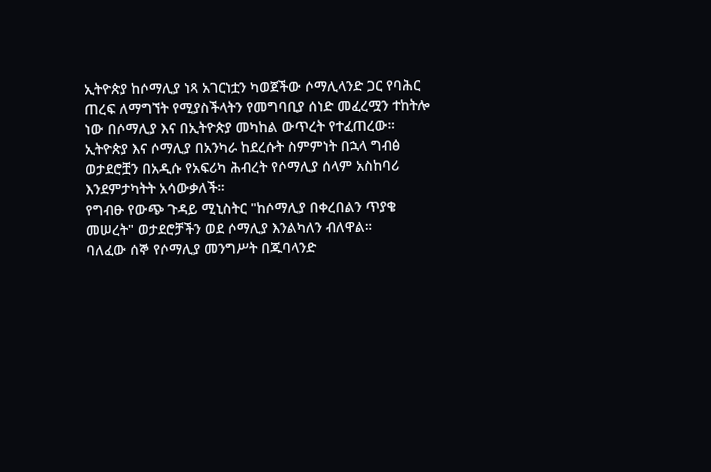ኢትዮጵያ ከሶማሊያ ነጻ አገርነቷን ካወጀችው ሶማሊላንድ ጋር የባሕር ጠረፍ ለማግኘት የሚያስችላትን የመግባቢያ ሰነድ መፈረሟን ተከትሎ ነው በሶማሊያ እና በኢትዮጵያ መካከል ውጥረት የተፈጠረው።
ኢትዮጵያ እና ሶማሊያ በአንካራ ከደረሱት ስምምነት በኋላ ግብፅ ወታደሮቿን በአዲሱ የአፍሪካ ሕብረት የሶማሊያ ሰላም አስከባሪ እንደምታካትት አሳውቃለች።
የግብፁ የውጭ ጉዳይ ሚኒስትር "ከሶማሊያ በቀረበልን ጥያቄ መሠረት" ወታደሮቻችን ወደ ሶማሊያ እንልካለን ብለዋል።
ባለፈው ሰኞ የሶማሊያ መንግሥት በጁባላንድ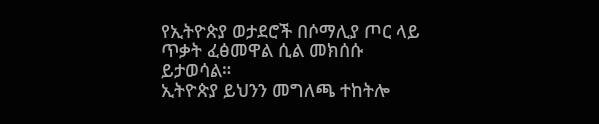የኢትዮጵያ ወታደሮች በሶማሊያ ጦር ላይ ጥቃት ፈፅመዋል ሲል መክሰሱ ይታወሳል።
ኢትዮጵያ ይህንን መግለጫ ተከትሎ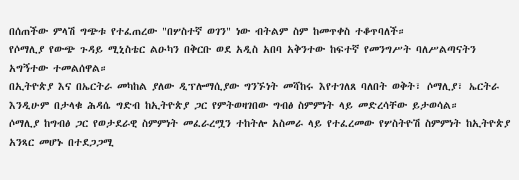በሰጠችው ምላሽ ግጭቱ የተፈጠረው "በሦስተኛ ወገን" ነው ብትልም ስም ከመጥቀስ ተቆጥባለች።
የሶማሊያ የውጭ ጉዳይ ሚኒስቴር ልዑካን በቅርቡ ወደ አዲስ አበባ አቅንተው ከፍተኛ የመንግሥት ባለሥልጣናትን አግኝተው ተመልሰዋል።
በኢትዮጵያ እና በኤርትራ መካከል ያለው ዲፕሎማሲያው ግንኙነት መሻከሩ እየተገለጸ ባለበት ወቅት፣ ሶማሊያ፣ ኤርትራ እንዲሁም በታላቁ ሕዳሴ ግድብ ከኢትዮጵያ ጋር የምትወዛገበው ግብፅ ስምምነት ላይ መድረሳቸው ይታወሳል።
ሶማሊያ ከግብፅ ጋር የወታደራዊ ስምምነት መፈራረሟን ተከትሎ አስመራ ላይ የተፈረመው የሦስትዮሽ ስምምነት ከኢትዮጵያ አንጻር መሆኑ በተደጋጋሚ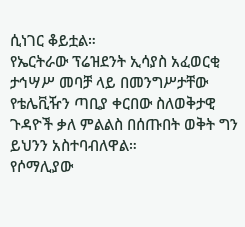ሲነገር ቆይቷል።
የኤርትራው ፕሬዝደንት ኢሳያስ አፈወርቂ ታኅሣሥ መባቻ ላይ በመንግሥታቸው የቴሌቪዥን ጣቢያ ቀርበው ስለወቅታዊ ጉዳዮች ቃለ ምልልስ በሰጡበት ወቅት ግን ይህንን አስተባብለዋል።
የሶማሊያው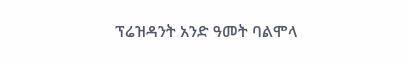ፕሬዝዳንት አንድ ዓመት ባልሞላ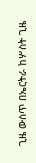ጊዜ ውስጥ በኤርትራ ከሦስት ጊዜ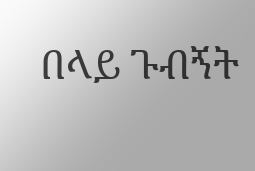በላይ ጉብኝት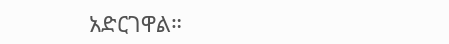አድርገዋል።